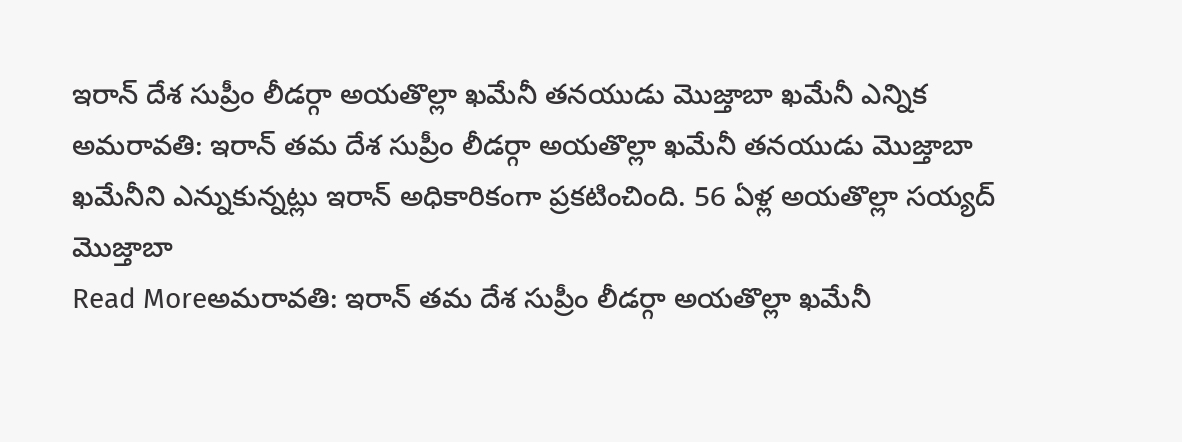ఇరాన్ దేశ సుప్రీం లీడర్గా అయతొల్లా ఖమేనీ తనయుడు మొజ్తాబా ఖమేనీ ఎన్నిక
అమరావతి: ఇరాన్ తమ దేశ సుప్రీం లీడర్గా అయతొల్లా ఖమేనీ తనయుడు మొజ్తాబా ఖమేనీని ఎన్నుకున్నట్లు ఇరాన్ అధికారికంగా ప్రకటించింది. 56 ఏళ్ల అయతొల్లా సయ్యద్ మొజ్తాబా
Read Moreఅమరావతి: ఇరాన్ తమ దేశ సుప్రీం లీడర్గా అయతొల్లా ఖమేనీ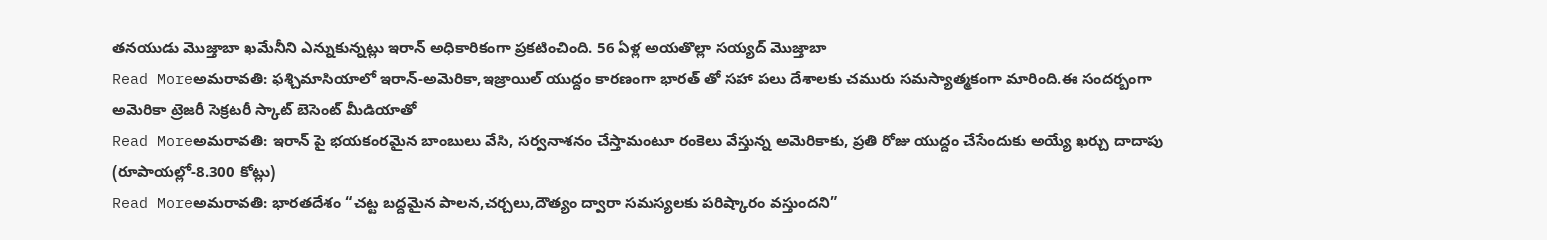తనయుడు మొజ్తాబా ఖమేనీని ఎన్నుకున్నట్లు ఇరాన్ అధికారికంగా ప్రకటించింది. 56 ఏళ్ల అయతొల్లా సయ్యద్ మొజ్తాబా
Read Moreఅమరావతి: ఫశ్చిమాసియాలో ఇరాన్-అమెరికా,ఇజ్రాయిల్ యుద్దం కారణంగా భారత్ తో సహా పలు దేశాలకు చమురు సమస్యాత్మకంగా మారింది.ఈ సందర్బంగా అమెరికా ట్రెజరీ సెక్రటరీ స్కాట్ బెసెంట్ మీడియాతో
Read Moreఅమరావతి: ఇరాన్ పై భయకంరమైన బాంబులు వేసి, సర్వనాశనం చేస్తామంటూ రంకెలు వేస్తున్న అమెరికాకు, ప్రతి రోజు యుద్దం చేసేందుకు అయ్యే ఖర్చు దాదాపు (రూపాయల్లో-8.300 కోట్లు)
Read Moreఅమరావతి: భారతదేశం “చట్ట బద్దమైన పాలన,చర్చలు,దౌత్యం ద్వారా సమస్యలకు పరిష్కారం వస్తుందని”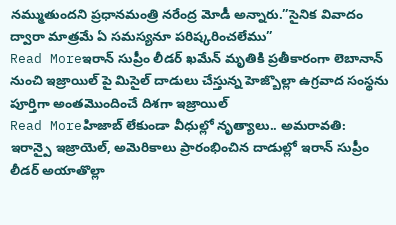నమ్ముతుందని ప్రధానమంత్రి నరేంద్ర మోడీ అన్నారు.”సైనిక వివాదం ద్వారా మాత్రమే ఏ సమస్యనూ పరిష్కరించలేము”
Read Moreఇరాన్ సుప్రీం లీడర్ ఖమేన్ మృతికి ప్రతీకారంగా లెబానాన్ నుంచి ఇజ్రాయిల్ పై మిసైల్ దాడులు చేస్తున్న హెజ్బొల్లా ఉగ్రవాద సంస్థను పూర్తిగా అంతమొందించే దిశగా ఇజ్రాయిల్
Read Moreహిజాబ్ లేకుండా వీధుల్లో నృత్యాలు.. అమరావతి: ఇరాన్పై ఇజ్రాయెల్, అమెరికాలు ప్రారంభించిన దాడుల్లో ఇరాన్ సుప్రీం లీడర్ అయాతొల్లా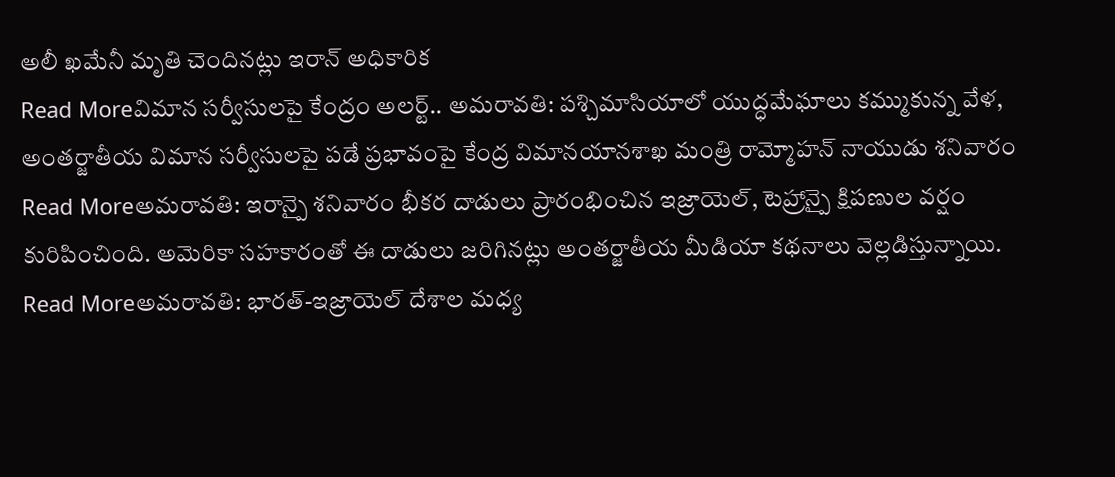అలీ ఖమేనీ మృతి చెందినట్లు ఇరాన్ అధికారిక
Read Moreవిమాన సర్వీసులపై కేంద్రం అలర్ట్.. అమరావతి: పశ్చిమాసియాలో యుద్ధమేఘాలు కమ్ముకున్న వేళ, అంతర్జాతీయ విమాన సర్వీసులపై పడే ప్రభావంపై కేంద్ర విమానయానశాఖ మంత్రి రామ్మోహన్ నాయుడు శనివారం
Read Moreఅమరావతి: ఇరాన్పై శనివారం భీకర దాడులు ప్రారంభించిన ఇజ్రాయెల్, టెహ్రాన్పై క్షిపణుల వర్షం కురిపించింది. అమెరికా సహకారంతో ఈ దాడులు జరిగినట్లు అంతర్జాతీయ మీడియా కథనాలు వెల్లడిస్తున్నాయి.
Read Moreఅమరావతి: భారత్-ఇజ్రాయెల్ దేశాల మధ్య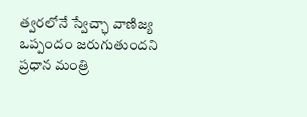త్వరలోనే స్వేచ్ఛా వాణిజ్య ఒప్పందం జరుగుతుందని ప్రధాన మంత్రి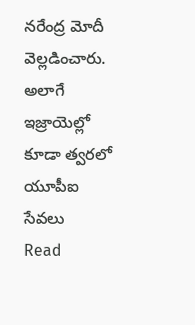నరేంద్ర మోదీ వెల్లడించారు. అలాగే ఇజ్రాయెల్లో కూడా త్వరలో యూపీఐ సేవలు
Read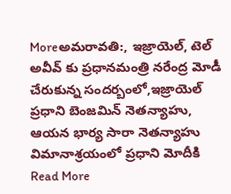Moreఅమరావతి:, ఇజ్రాయెల్, టెల్ అవీవ్ కు ప్రధానమంత్రి నరేంద్ర మోడీ చేరుకున్న సందర్బంలో,ఇజ్రాయెల్ ప్రధాని బెంజమిన్ నెతన్యాహు, ఆయన భార్య సారా నెతన్యాహు విమానాశ్రయంలో ప్రధాని మోదీకి
Read More